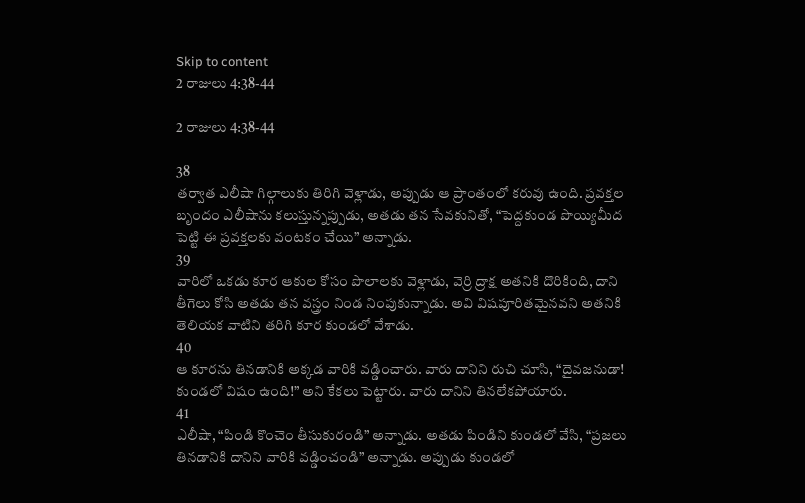Skip to content
2 రాజులు 4:38-44

2 రాజులు 4:38-44

38
తర్వాత ఎలీషా గిల్గాలుకు తిరిగి వెళ్లాడు, అప్పుడు ఆ ప్రాంతంలో కరువు ఉంది. ప్రవక్తల బృందం ఎలీషాను కలుస్తున్నప్పుడు, అతడు తన సేవకునితో, “పెద్దకుండ పొయ్యిమీద పెట్టి ఈ ప్రవక్తలకు వంటకం చేయి” అన్నాడు.
39
వారిలో ఒకడు కూర ఆకుల కోసం పొలాలకు వెళ్లాడు, వెర్రి ద్రాక్ష అతనికి దొరికింది, దాని తీగెలు కోసి అతడు తన వస్త్రం నిండ నింపుకున్నాడు. అవి విషపూరితమైనవని అతనికి తెలియక వాటిని తరిగి కూర కుండలో వేశాడు.
40
ఆ కూరను తినడానికి అక్కడ వారికి వడ్డించారు. వారు దానిని రుచి చూసి, “దైవజనుడా! కుండలో విషం ఉంది!” అని కేకలు పెట్టారు. వారు దానిని తినలేకపోయారు.
41
ఎలీషా, “పిండి కొంచెం తీసుకురండి” అన్నాడు. అతడు పిండిని కుండలో వేసి, “ప్రజలు తినడానికి దానిని వారికి వడ్డించండి” అన్నాడు. అప్పుడు కుండలో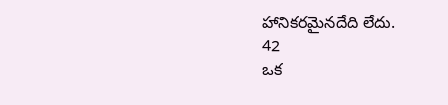హానికరమైనదేది లేదు.
42
ఒక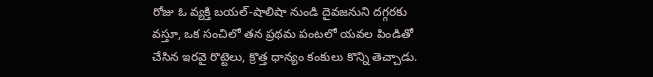రోజు ఓ వ్యక్తి బయల్-షాలిషా నుండి దైవజనుని దగ్గరకు వస్తూ, ఒక సంచిలో తన ప్రథమ పంటలో యవల పిండితో చేసిన ఇరవై రొట్టెలు, క్రొత్త ధాన్యం కంకులు కొన్ని తెచ్చాడు.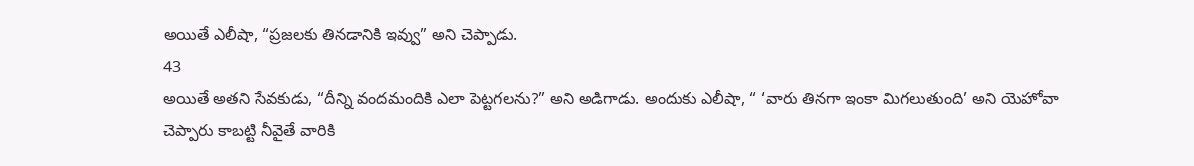అయితే ఎలీషా, “ప్రజలకు తినడానికి ఇవ్వు” అని చెప్పాడు.
43
అయితే అతని సేవకుడు, “దీన్ని వందమందికి ఎలా పెట్టగలను?” అని అడిగాడు. అందుకు ఎలీషా, “ ‘వారు తినగా ఇంకా మిగలుతుంది’ అని యెహోవా చెప్పారు కాబట్టి నీవైతే వారికి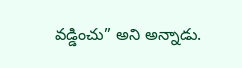వడ్డించు” అని అన్నాడు.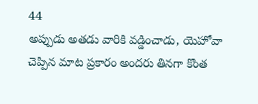44
అప్పుడు అతడు వారికి వడ్డించాడు, యెహోవా చెప్పిన మాట ప్రకారం అందరు తినగా కొంత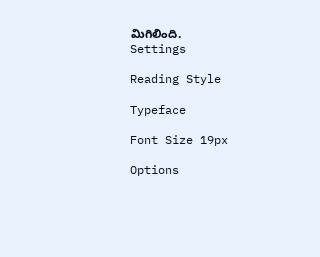మిగిలింది.
Settings

Reading Style

Typeface

Font Size 19px

Options